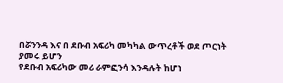በሯንንዳ እና በ ደቡብ አፍሪካ መካካል ውጥረቶች ወደ ጦርነት ያመሩ ይሆን
የደቡብ አፍሪካው መሪ ራምፎንሳ እንዳሉት ከሆነ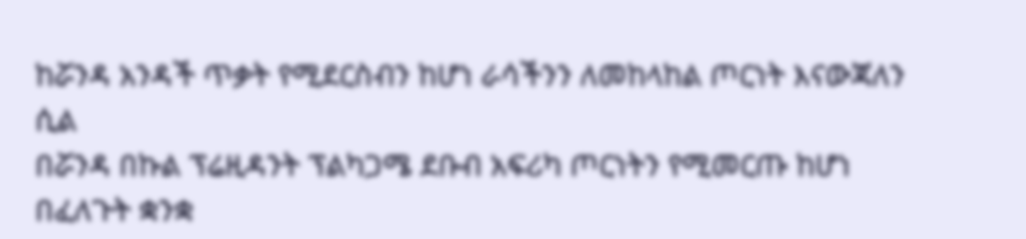ከሯንዳ አንዳች ጥቃት የሚደርስብን ከሆነ ራሳችንን ለመከላከል ጦርነት እናውጃለን ሲል
በሯንዳ በኩል ፕሬዚዳንት ፕልካጋሜ ደቡብ አፍሪካ ጦርነትን የሚመርጡ ከሆነ በፈለጉት ቋንቋ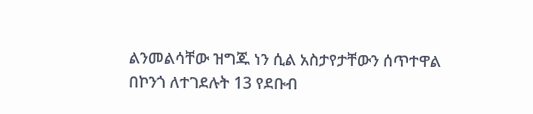ልንመልሳቸው ዝግጁ ነን ሲል አስታየታቸውን ሰጥተዋል
በኮንጎ ለተገደሉት 13 የደቡብ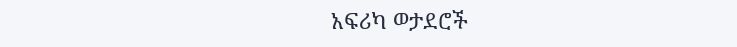አፍሪካ ወታደሮች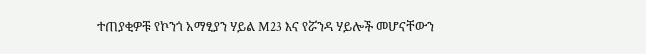ተጠያቂዎቹ የኮንጎ አማፂያን ሃይል M23 እና የሯንዳ ሃይሎች መሆናቸውን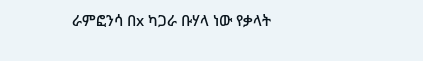ራምፎንሳ በx ካጋራ ቡሃላ ነው የቃላት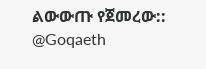ልውውጡ የጀመረው::
@Goqaeth